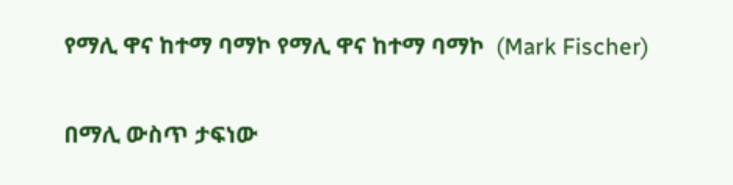የማሊ ዋና ከተማ ባማኮ የማሊ ዋና ከተማ ባማኮ  (Mark Fischer)

በማሊ ውስጥ ታፍነው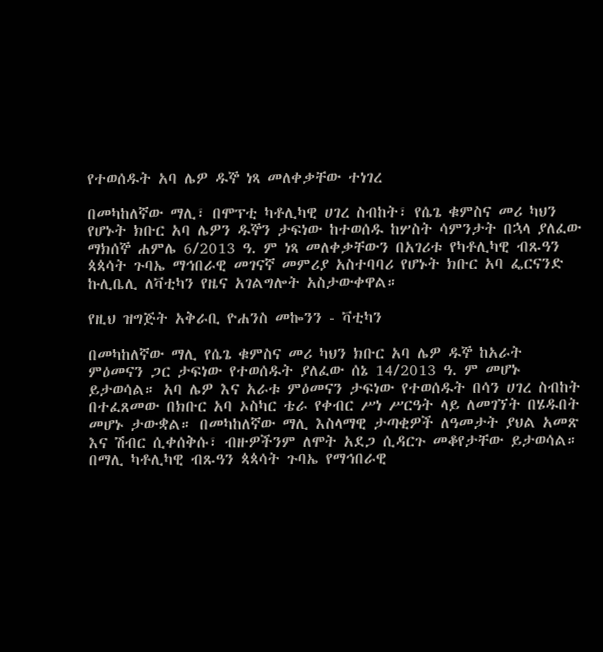የተወሰዱት አባ ሌዎ ዱኞ ነጻ መለቀቃቸው ተነገረ

በመካከለኛው ማሊ፣ በሞፕቲ ካቶሊካዊ ሀገረ ስብከት፣ የሴጌ ቁምስና መሪ ካህን የሆኑት ክቡር አባ ሌዎን ዱኞን ታፍነው ከተወሰዱ ከሦስት ሳምንታት በኋላ ያለፈው ማክሰኞ ሐምሌ 6/2013 ዓ. ም ነጻ መለቀቃቸውን በአገሪቱ የካቶሊካዊ ብጹዓን ጳጳሳት ጉባኤ ማኅበራዊ መገናኛ መምሪያ አስተባባሪ የሆኑት ክቡር አባ ፌርናንድ ኩሊቤሊ ለቫቲካን የዜና አገልግሎት አስታውቀዋል።

የዚህ ዝግጅት አቅራቢ ዮሐንስ መኰንን - ቫቲካን

በመካከለኛው ማሊ የሴጌ ቁምስና መሪ ካህን ክቡር አባ ሌዎ ዱኞ ከአራት ምዕመናን ጋር ታፍነው የተወሰዱት ያለፈው ሰኔ 14/2013 ዓ. ም መሆኑ ይታወሳል። አባ ሌዎ እና አራቱ ምዕመናን ታፍነው የተወሰዱት በሳን ሀገረ ስብከት በተፈጸመው በክቡር አባ ኦስካር ቴራ የቀብር ሥነ ሥርዓት ላይ ለመገኘት በሄዱበት መሆኑ ታውቋል። በመካከለኛው ማሊ እስላማዊ ታጣቂዎች ለዓመታት ያህል አመጽ እና ሽብር ሲቀሰቅሱ፣ ብዙዎችንም ለሞት አደጋ ሲዳርጉ መቆየታቸው ይታወሳል። በማሊ ካቶሊካዊ ብጹዓን ጳጳሳት ጉባኤ የማኅበራዊ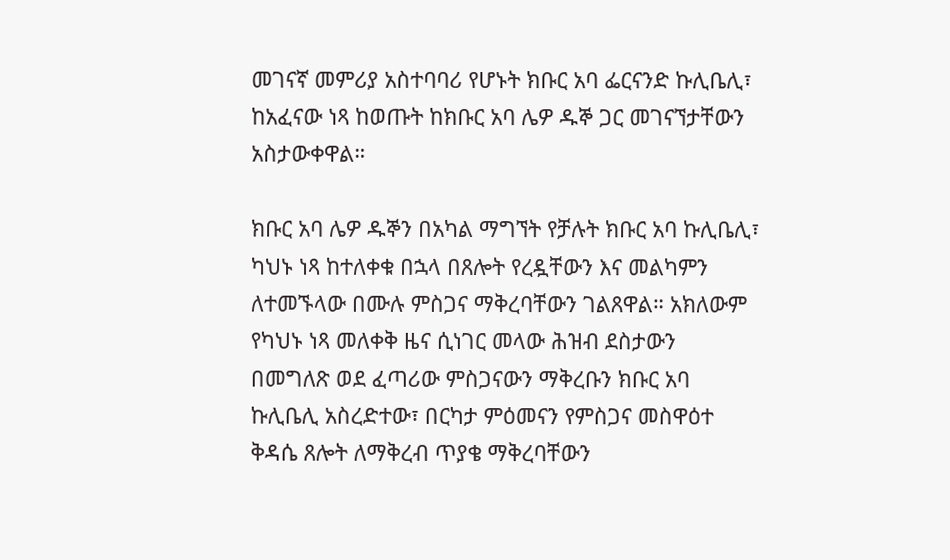መገናኛ መምሪያ አስተባባሪ የሆኑት ክቡር አባ ፌርናንድ ኩሊቤሊ፣ ከአፈናው ነጻ ከወጡት ከክቡር አባ ሌዎ ዱኞ ጋር መገናኘታቸውን አስታውቀዋል።

ክቡር አባ ሌዎ ዱኞን በአካል ማግኘት የቻሉት ክቡር አባ ኩሊቤሊ፣ ካህኑ ነጻ ከተለቀቁ በኋላ በጸሎት የረዷቸውን እና መልካምን ለተመኙላው በሙሉ ምስጋና ማቅረባቸውን ገልጸዋል። አክለውም የካህኑ ነጻ መለቀቅ ዜና ሲነገር መላው ሕዝብ ደስታውን በመግለጽ ወደ ፈጣሪው ምስጋናውን ማቅረቡን ክቡር አባ ኩሊቤሊ አስረድተው፣ በርካታ ምዕመናን የምስጋና መስዋዕተ ቅዳሴ ጸሎት ለማቅረብ ጥያቄ ማቅረባቸውን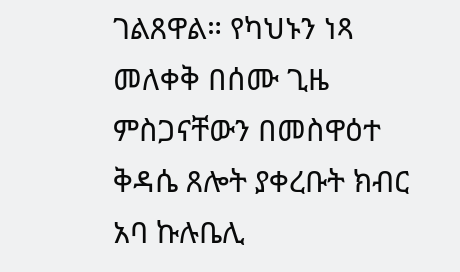ገልጸዋል። የካህኑን ነጻ መለቀቅ በሰሙ ጊዜ ምስጋናቸውን በመስዋዕተ ቅዳሴ ጸሎት ያቀረቡት ክብር አባ ኩሉቤሊ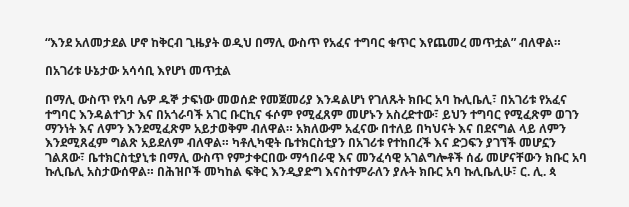“እንደ አለመታደል ሆኖ ከቅርብ ጊዜያት ወዲህ በማሊ ውስጥ የአፈና ተግባር ቁጥር እየጨመረ መጥቷል” ብለዋል።

በአገሪቱ ሁኔታው አሳሳቢ እየሆነ መጥቷል

በማሊ ውስጥ የአባ ሌዎ ዱኞ ታፍነው መወሰድ የመጀመሪያ እንዳልሆነ የገለጹት ክቡር አባ ኩሊቤሊ፣ በአገሪቱ የአፈና ተግባር እንዳልተገታ እና በአጎራባች አገር ቡርኪና ፋሶም የሚፈጸም መሆኑን አስረድተው፣ ይህን ተግባር የሚፈጽም ወገን ማንነት እና ለምን እንደሚፈጽም አይታወቅም ብለዋል። አክለውም አፈናው በተለይ በካህናት እና በደናግል ላይ ለምን እንደሚጸፈም ግልጽ አይደለም ብለዋል። ካቶሊካዊት ቤተክርስቲያን በአገሪቱ የተከበረች እና ድጋፍን ያገኘች መሆኗን ገልጸው፣ ቤተክርስቲያኒቱ በማሊ ውስጥ የምታቀርበው ማኅበራዊ እና መንፈሳዊ አገልግሎቶች ሰፊ መሆናቸውን ክቡር አባ ኩሊቤሊ አስታውሰዋል። በሕዝቦች መካከል ፍቅር እንዲያድግ እናስተምራለን ያሉት ክቡር አባ ኩሊቤሊሁ፣ ር. ሊ. ጳ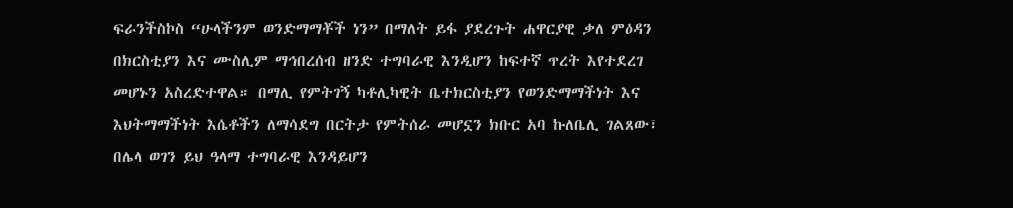ፍራንችስኮስ “ሁላችንም ወንድማማቾች ነን” በማለት ይፋ ያደረጉት ሐዋርያዊ ቃለ ምዕዳን በክርስቲያን እና ሙስሊም ማኅበረሰብ ዘንድ ተግባራዊ እንዲሆን ከፍተኛ ጥረት እየተደረገ መሆኑን አስረድተዋል። በማሊ የምትገኝ ካቶሊካዊት ቤተክርስቲያን የወንድማማችነት እና እህትማማችነት እሴቶችን ለማሳደግ በርትታ የምትሰራ መሆኗን ክቡር አባ ኩለቤሊ ገልጸው፣ በሌላ ወገን ይህ ዓላማ ተግባራዊ እንዳይሆን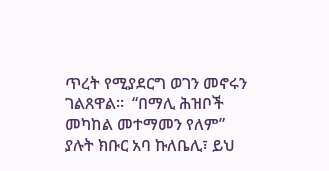ጥረት የሚያደርግ ወገን መኖሩን ገልጸዋል።  “በማሊ ሕዝቦች መካከል መተማመን የለም” ያሉት ክቡር አባ ኩለቤሊ፣ ይህ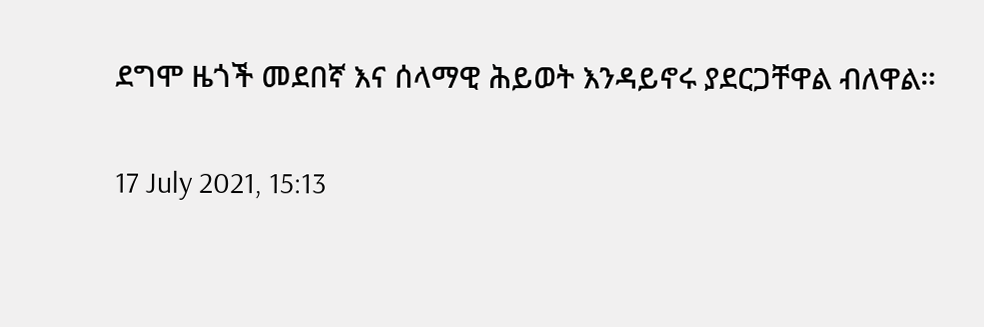ደግሞ ዜጎች መደበኛ እና ሰላማዊ ሕይወት እንዳይኖሩ ያደርጋቸዋል ብለዋል።

17 July 2021, 15:13